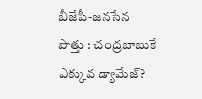బీజేపీ-జనసేన పొత్తు : చంద్రబాబుకే ఎక్కువ డ్యామేజ్?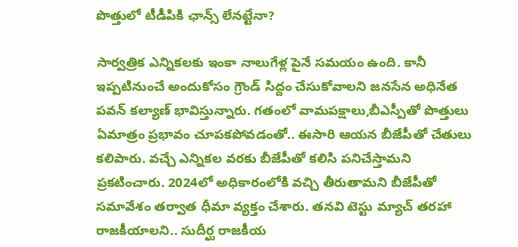పొత్తులో టీడీపికి ఛాన్స్ లేనట్టేనా?

సార్వత్రిక ఎన్నికలకు ఇంకా నాలుగేళ్ల పైనే సమయం ఉంది. కానీ ఇప్పటినుంచే అందుకోసం గ్రౌండ్ సిద్దం చేసుకోవాలని జనసేన అధినేత పవన్ కల్యాణ్ భావిస్తున్నారు. గతంలో వామపక్షాలు,బీఎస్పీతో పొత్తులు ఏమాత్రం ప్రభావం చూపకపోవడంతో.. ఈసారి ఆయన బీజేపీతో చేతులు కలిపారు. వచ్చే ఎన్నికల వరకు బీజేపీతో కలిసి పనిచేస్తామని ప్రకటించారు. 2024లో అధికారంలోకి వచ్చి తీరుతామని బీజేపీతో సమావేశం తర్వాత ధీమా వ్యక్తం చేశారు. తనవి టెస్టు మ్యాచ్ తరహా రాజకీయాలని.. సుదీర్ఘ రాజకీయ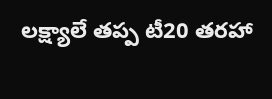లక్ష్యాలే తప్ప టీ20 తరహా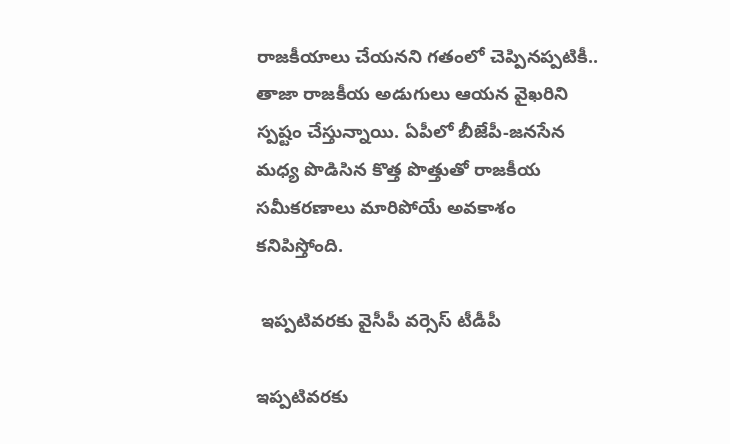రాజకీయాలు చేయనని గతంలో చెప్పినప్పటికీ.. తాజా రాజకీయ అడుగులు ఆయన వైఖరిని స్పష్టం చేస్తున్నాయి. ఏపీలో బీజేపీ-జనసేన మధ్య పొడిసిన కొత్త పొత్తుతో రాజకీయ సమీకరణాలు మారిపోయే అవకాశం కనిపిస్తోంది.

 ఇప్పటివరకు వైసీపీ వర్సెస్ టీడీపీ

ఇప్పటివరకు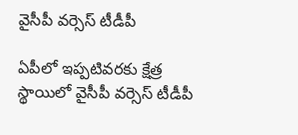వైసీపీ వర్సెస్ టీడీపీ

ఏపీలో ఇప్పటివరకు క్షేత్ర స్థాయిలో వైసీపీ వర్సెస్ టీడీపీ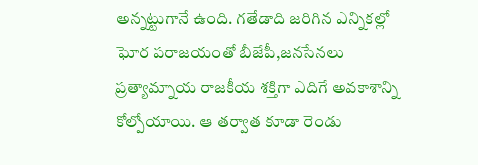అన్నట్టుగానే ఉంది. గతేడాది జరిగిన ఎన్నికల్లో ఘోర పరాజయంతో బీజేపీ,జనసేనలు ప్రత్యామ్నాయ రాజకీయ శక్తిగా ఎదిగే అవకాశాన్ని కోల్పోయాయి. ఆ తర్వాత కూడా రెండు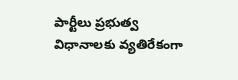పార్టీలు ప్రభుత్వ విధానాలకు వ్యతిరేకంగా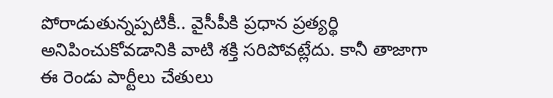పోరాడుతున్నప్పటికీ.. వైసీపీకి ప్రధాన ప్రత్యర్థి అనిపించుకోవడానికి వాటి శక్తి సరిపోవట్లేదు. కానీ తాజాగా ఈ రెండు పార్టీలు చేతులు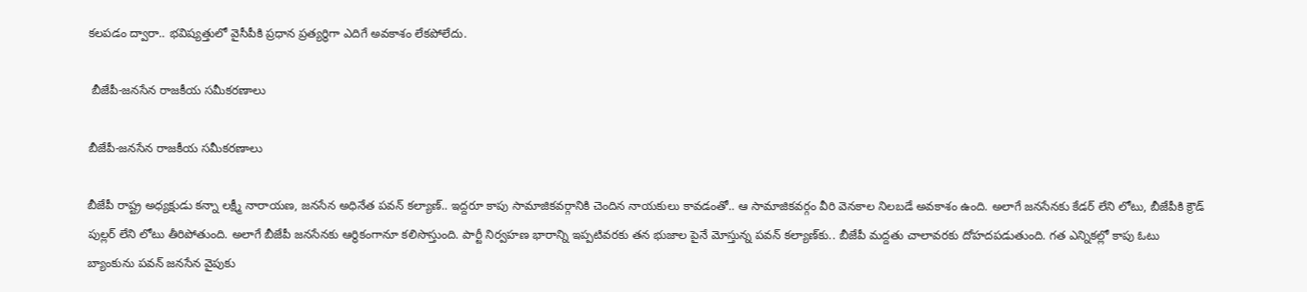కలపడం ద్వారా.. భవిష్యత్తులో వైసీపీకి ప్రధాన ప్రత్యర్థిగా ఎదిగే అవకాశం లేకపోలేదు.

 బీజేపీ-జనసేన రాజకీయ సమీకరణాలు

బీజేపీ-జనసేన రాజకీయ సమీకరణాలు

బీజేపీ రాష్ట్ర అధ్యక్షుడు కన్నా లక్ష్మీ నారాయణ, జనసేన అధినేత పవన్ కల్యాణ్.. ఇద్దరూ కాపు సామాజికవర్గానికి చెందిన నాయకులు కావడంతో.. ఆ సామాజికవర్గం వీరి వెనకాల నిలబడే అవకాశం ఉంది. అలాగే జనసేనకు కేడర్ లేని లోటు, బీజేపీకి క్రౌడ్ పుల్లర్ లేని లోటు తీరిపోతుంది. అలాగే బీజేపీ జనసేనకు ఆర్థికంగానూ కలిసొస్తుంది. పార్టీ నిర్వహణ భారాన్ని ఇప్పటివరకు తన భుజాల పైనే మోస్తున్న పవన్ కల్యాణ్‌కు.. బీజేపీ మద్దతు చాలావరకు దోహదపడుతుంది. గత ఎన్నికల్లో కాపు ఓటు బ్యాంకును పవన్ జనసేన వైపుకు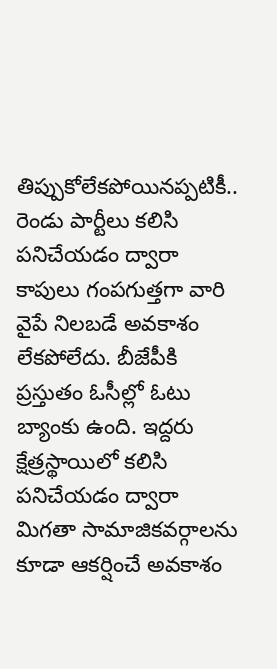తిప్పుకోలేకపోయినప్పటికీ.. రెండు పార్టీలు కలిసి పనిచేయడం ద్వారా కాపులు గంపగుత్తగా వారి వైపే నిలబడే అవకాశం లేకపోలేదు. బీజేపీకి ప్రస్తుతం ఓసీల్లో ఓటు బ్యాంకు ఉంది. ఇద్దరు క్షేత్రస్థాయిలో కలిసి పనిచేయడం ద్వారా మిగతా సామాజికవర్గాలను కూడా ఆకర్షించే అవకాశం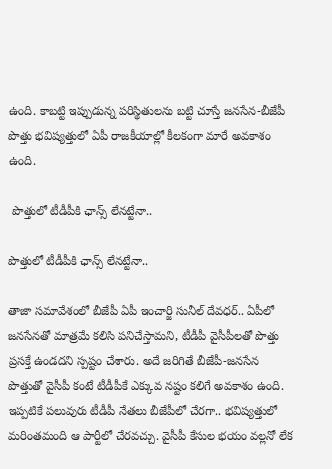ఉంది. కాబట్టి ఇప్పుడున్న పరిస్థితులను బట్టి చూస్తే జనసేన-బీజేపీ పొత్తు భవిష్యత్తులో ఏపీ రాజకీయాల్లో కీలకంగా మారే అవకాశం ఉంది.

 పొత్తులో టీడీపీకి ఛాన్స్ లేనట్టేనా..

పొత్తులో టీడీపీకి ఛాన్స్ లేనట్టేనా..

తాజా సమావేశంలో బీజేపీ ఏపీ ఇంచార్జి సునీల్ దేవధర్.. ఏపీలో జనసేనతో మాత్రమే కలిసి పనిచేస్తామని, టీడీపీ వైసీపీలతో పొత్తు ప్రసక్తే ఉండదని స్పష్టం చేశారు. అదే జరిగితే బీజేపీ-జనసేన పొత్తుతో వైసీపీ కంటే టీడీపీకే ఎక్కువ నష్టం కలిగే అవకాశం ఉంది. ఇప్పటికే పలువురు టీడీపీ నేతలు బీజేపీలో చేరగా.. భవిష్యత్తులో మరింతమంది ఆ పార్టీలో చేరవచ్చు. వైసీపీ కేసుల భయం వల్లనో లేక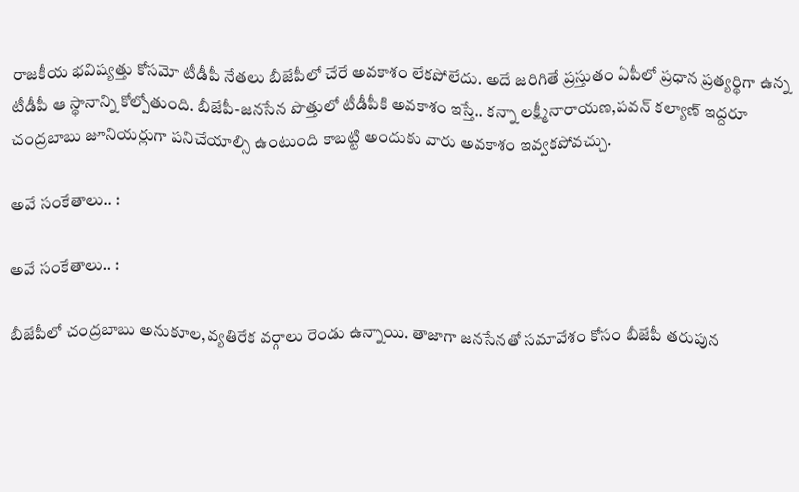రాజకీయ భవిష్యత్తు కోసమో టీడీపీ నేతలు బీజేపీలో చేరే అవకాశం లేకపోలేదు. అదే జరిగితే ప్రస్తుతం ఏపీలో ప్రధాన ప్రత్యర్థిగా ఉన్న టీడీపీ ఆ స్థానాన్ని కోల్పోతుంది. బీజేపీ-జనసేన పొత్తులో టీడీపీకి అవకాశం ఇస్తే.. కన్నా లక్ష్మీనారాయణ,పవన్ కల్యాణ్ ఇద్దరూ చంద్రబాబు జూనియర్లుగా పనిచేయాల్సి ఉంటుంది కాబట్టి అందుకు వారు అవకాశం ఇవ్వకపోవచ్చు.

అవే సంకేతాలు.. :

అవే సంకేతాలు.. :

బీజేపీలో చంద్రబాబు అనుకూల,వ్యతిరేక వర్గాలు రెండు ఉన్నాయి. తాజాగా జనసేనతో సమావేశం కోసం బీజేపీ తరుపున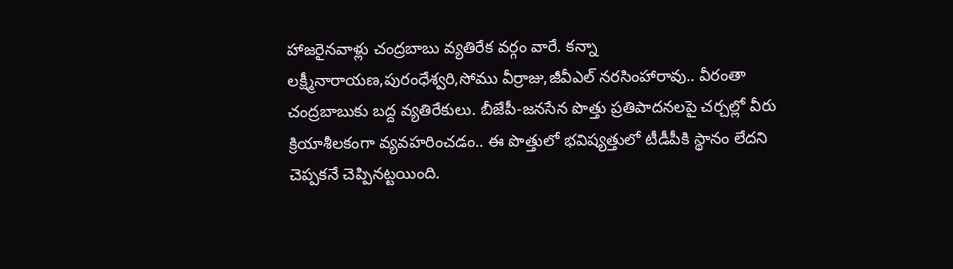హాజరైనవాళ్లు చంద్రబాబు వ్యతిరేక వర్గం వారే. కన్నా లక్ష్మీనారాయణ,పురంధేశ్వరి,సోము వీర్రాజు,జీవీఎల్ నరసింహారావు.. వీరంతా చంద్రబాబుకు బద్ద వ్యతిరేకులు. బీజేపీ-జనసేన పొత్తు ప్రతిపాదనలపై చర్చల్లో వీరు క్రియాశీలకంగా వ్యవహరించడం.. ఈ పొత్తులో భవిష్యత్తులో టీడీపీకి స్థానం లేదని చెప్పకనే చెప్పినట్టయింది.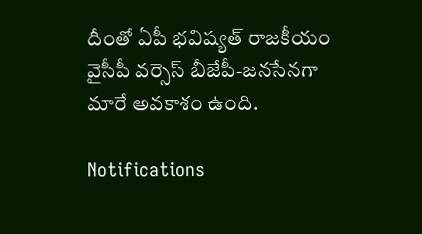దీంతో ఏపీ భవిష్యత్ రాజకీయం వైసీపీ వర్సెస్ బీజేపీ-జనసేనగా మారే అవకాశం ఉంది.

Notifications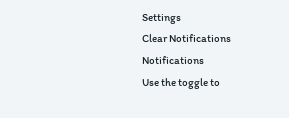Settings
Clear Notifications
Notifications
Use the toggle to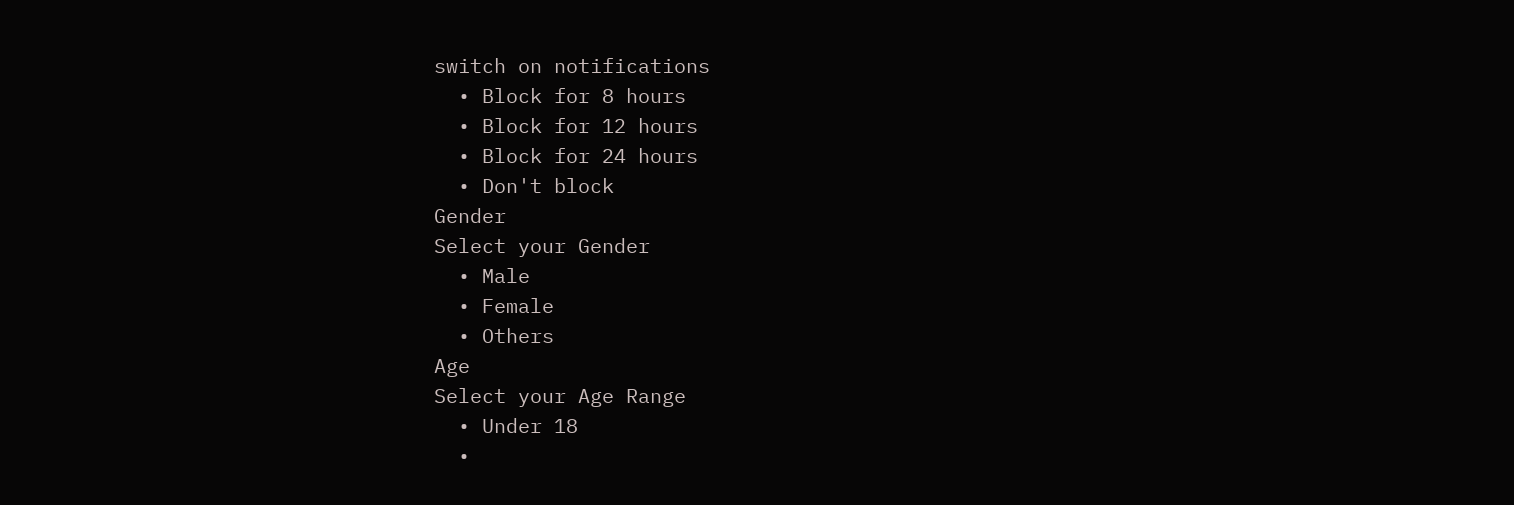switch on notifications
  • Block for 8 hours
  • Block for 12 hours
  • Block for 24 hours
  • Don't block
Gender
Select your Gender
  • Male
  • Female
  • Others
Age
Select your Age Range
  • Under 18
  •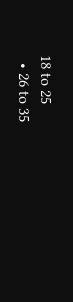18 to 25
  • 26 to 35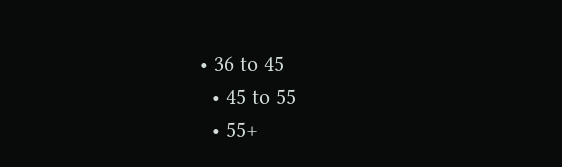• 36 to 45
  • 45 to 55
  • 55+